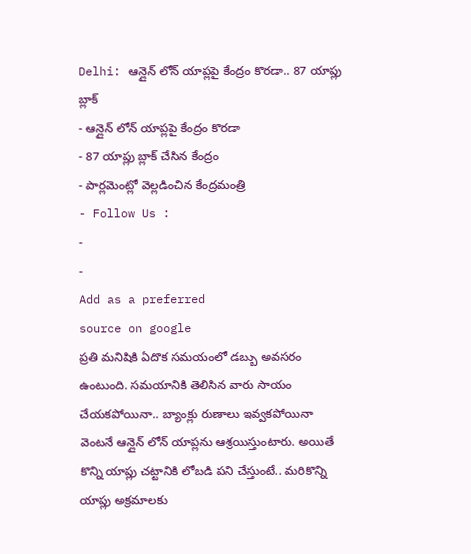Delhi: ఆన్లైన్ లోన్ యాప్లపై కేంద్రం కొరడా.. 87 యాప్లు బ్లాక్
- ఆన్లైన్ లోన్ యాప్లపై కేంద్రం కొరడా
- 87 యాప్లు బ్లాక్ చేసిన కేంద్రం
- పార్లమెంట్లో వెల్లడించిన కేంద్రమంత్రి
- Follow Us :
-
-
Add as a preferred
source on google
ప్రతి మనిషికి ఏదొక సమయంలో డబ్బు అవసరం ఉంటుంది. సమయానికి తెలిసిన వారు సాయం చేయకపోయినా.. బ్యాంక్లు రుణాలు ఇవ్వకపోయినా వెంటనే ఆన్లైన్ లోన్ యాప్లను ఆశ్రయిస్తుంటారు. అయితే కొన్ని యాప్లు చట్టానికి లోబడి పని చేస్తుంటే.. మరికొన్ని యాప్లు అక్రమాలకు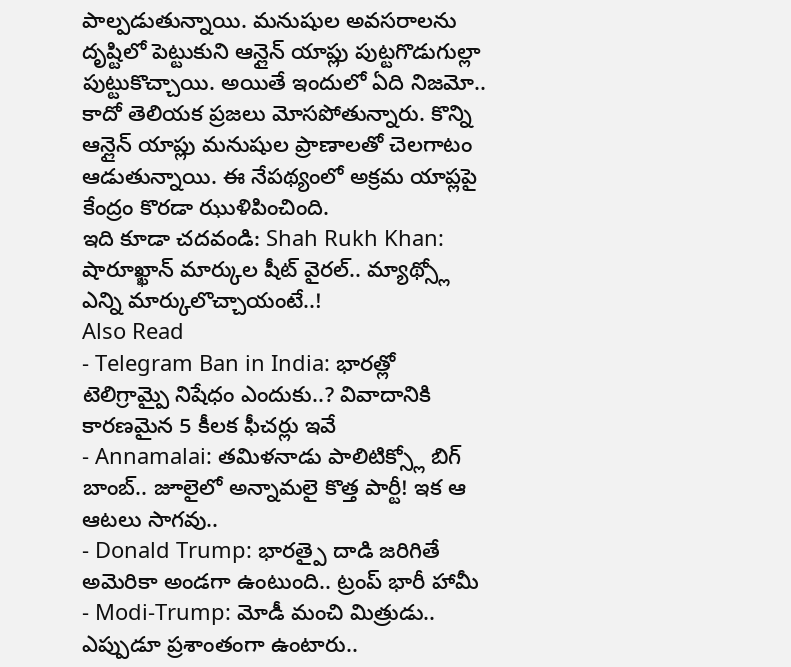పాల్పడుతున్నాయి. మనుషుల అవసరాలను దృష్టిలో పెట్టుకుని ఆన్లైన్ యాప్లు పుట్టగొడుగుల్లా పుట్టుకొచ్చాయి. అయితే ఇందులో ఏది నిజమో.. కాదో తెలియక ప్రజలు మోసపోతున్నారు. కొన్ని ఆన్లైన్ యాప్లు మనుషుల ప్రాణాలతో చెలగాటం ఆడుతున్నాయి. ఈ నేపథ్యంలో అక్రమ యాప్లపై కేంద్రం కొరడా ఝుళిపించింది.
ఇది కూడా చదవండి: Shah Rukh Khan: షారూఖ్ఖాన్ మార్కుల షీట్ వైరల్.. మ్యాథ్స్లో ఎన్ని మార్కులొచ్చాయంటే..!
Also Read
- Telegram Ban in India: భారత్లో టెలిగ్రామ్పై నిషేధం ఎందుకు..? వివాదానికి కారణమైన 5 కీలక ఫీచర్లు ఇవే
- Annamalai: తమిళనాడు పాలిటిక్స్లో బిగ్ బాంబ్.. జూలైలో అన్నామలై కొత్త పార్టీ! ఇక ఆ ఆటలు సాగవు..
- Donald Trump: భారత్పై దాడి జరిగితే అమెరికా అండగా ఉంటుంది.. ట్రంప్ భారీ హామీ
- Modi-Trump: మోడీ మంచి మిత్రుడు.. ఎప్పుడూ ప్రశాంతంగా ఉంటారు..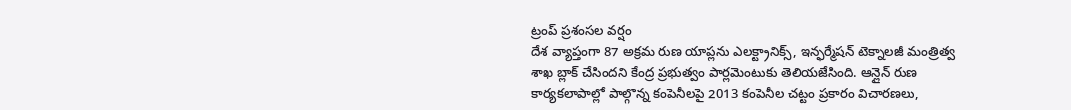ట్రంప్ ప్రశంసల వర్షం
దేశ వ్యాప్తంగా 87 అక్రమ రుణ యాప్లను ఎలక్ట్రానిక్స్, ఇన్ఫర్మేషన్ టెక్నాలజీ మంత్రిత్వ శాఖ బ్లాక్ చేసిందని కేంద్ర ప్రభుత్వం పార్లమెంటుకు తెలియజేసింది. ఆన్లైన్ రుణ కార్యకలాపాల్లో పాల్గొన్న కంపెనీలపై 2013 కంపెనీల చట్టం ప్రకారం విచారణలు,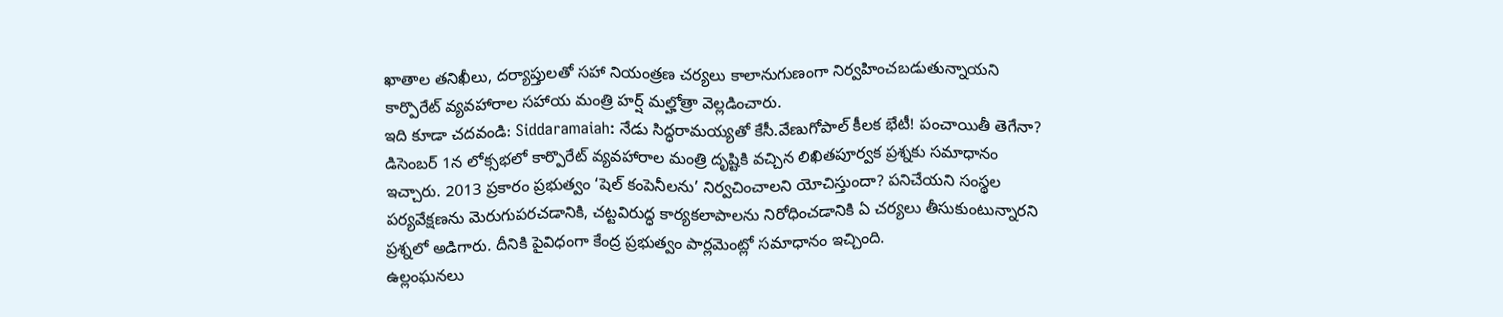ఖాతాల తనిఖీలు, దర్యాప్తులతో సహా నియంత్రణ చర్యలు కాలానుగుణంగా నిర్వహించబడుతున్నాయని కార్పొరేట్ వ్యవహారాల సహాయ మంత్రి హర్ష్ మల్హోత్రా వెల్లడించారు.
ఇది కూడా చదవండి: Siddaramaiah: నేడు సిద్ధరామయ్యతో కేసీ.వేణుగోపాల్ కీలక భేటీ! పంచాయితీ తెగేనా?
డిసెంబర్ 1న లోక్సభలో కార్పొరేట్ వ్యవహారాల మంత్రి దృష్టికి వచ్చిన లిఖితపూర్వక ప్రశ్నకు సమాధానం ఇచ్చారు. 2013 ప్రకారం ప్రభుత్వం ‘షెల్ కంపెనీలను’ నిర్వచించాలని యోచిస్తుందా? పనిచేయని సంస్థల పర్యవేక్షణను మెరుగుపరచడానికి, చట్టవిరుద్ధ కార్యకలాపాలను నిరోధించడానికి ఏ చర్యలు తీసుకుంటున్నారని ప్రశ్నలో అడిగారు. దీనికి పైవిధంగా కేంద్ర ప్రభుత్వం పార్లమెంట్లో సమాధానం ఇచ్చింది.
ఉల్లంఘనలు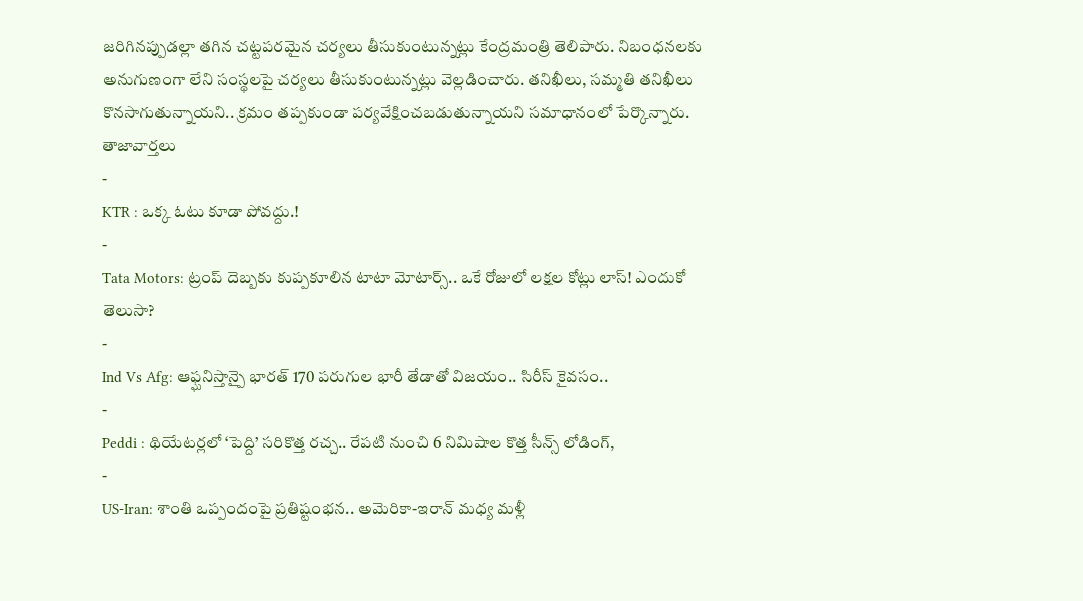జరిగినప్పుడల్లా తగిన చట్టపరమైన చర్యలు తీసుకుంటున్నట్లు కేంద్రమంత్రి తెలిపారు. నిబంధనలకు అనుగుణంగా లేని సంస్థలపై చర్యలు తీసుకుంటున్నట్లు వెల్లడించారు. తనిఖీలు, సమ్మతి తనిఖీలు కొనసాగుతున్నాయని.. క్రమం తప్పకుండా పర్యవేక్షించబడుతున్నాయని సమాధానంలో పేర్కొన్నారు.
తాజావార్తలు
-
KTR : ఒక్క ఓటు కూడా పోవద్దు.!
-
Tata Motors: ట్రంప్ దెబ్బకు కుప్పకూలిన టాటా మోటార్స్.. ఒకే రోజులో లక్షల కోట్లు లాస్! ఎందుకో తెలుసా?
-
Ind Vs Afg: ఆఫ్ఘనిస్తాన్పై భారత్ 170 పరుగుల భారీ తేడాతో విజయం.. సిరీస్ కైవసం..
-
Peddi : థియేటర్లలో ‘పెద్ది’ సరికొత్త రచ్చ.. రేపటి నుంచి 6 నిమిషాల కొత్త సీన్స్ లోడింగ్,
-
US-Iran: శాంతి ఒప్పందంపై ప్రతిష్టంభన.. అమెరికా-ఇరాన్ మధ్య మళ్లీ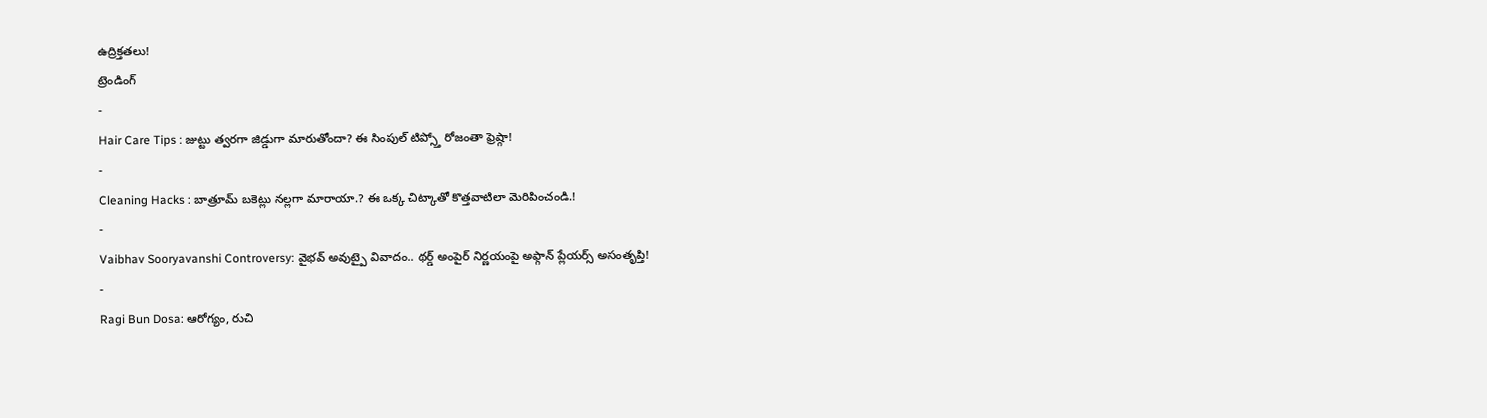ఉద్రిక్తతలు!
ట్రెండింగ్
-
Hair Care Tips : జుట్టు త్వరగా జిడ్డుగా మారుతోందా? ఈ సింపుల్ టిప్స్తో రోజంతా ఫ్రెష్గా!
-
Cleaning Hacks : బాత్రూమ్ బకెట్లు నల్లగా మారాయా.? ఈ ఒక్క చిట్కాతో కొత్తవాటిలా మెరిపించండి.!
-
Vaibhav Sooryavanshi Controversy: వైభవ్ అవుట్పై వివాదం.. థర్డ్ అంపైర్ నిర్ణయంపై అఫ్గాన్ ప్లేయర్స్ అసంతృప్తి!
-
Ragi Bun Dosa: ఆరోగ్యం, రుచి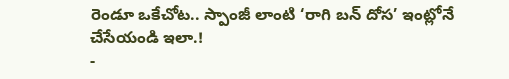రెండూ ఒకేచోట.. స్పాంజీ లాంటి ‘రాగి బన్ దోస’ ఇంట్లోనే చేసేయండి ఇలా.!
-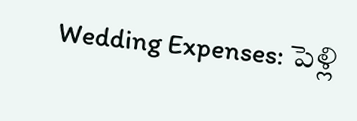Wedding Expenses: పెళ్లి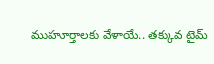ముహూర్తాలకు వేళాయే.. తక్కువ టైమ్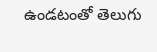ఉండటంతో తెలుగు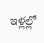ఇళ్లల్లో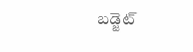బడ్జెట్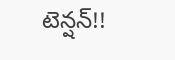టెన్షన్!!